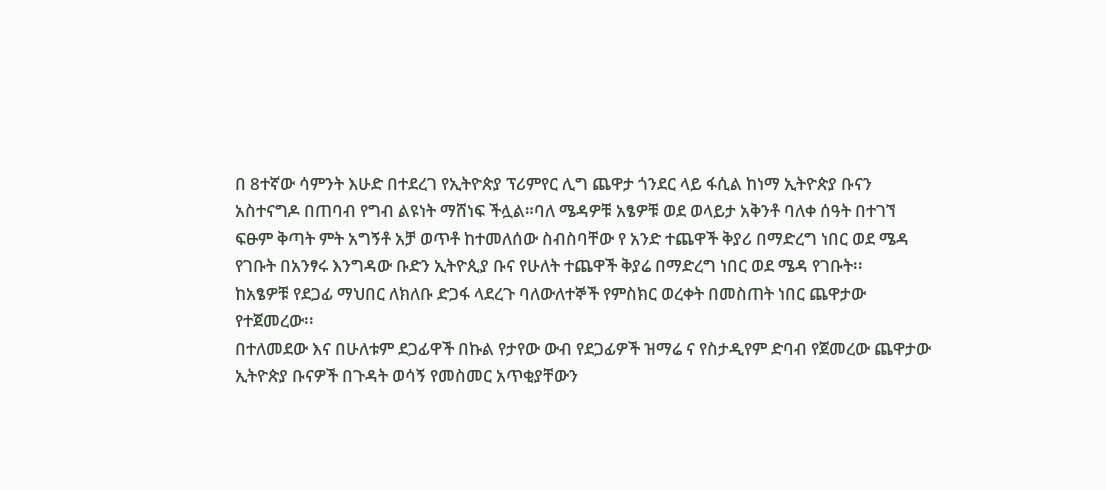በ 8ተኛው ሳምንት እሁድ በተደረገ የኢትዮጵያ ፕሪምየር ሊግ ጨዋታ ጎንደር ላይ ፋሲል ከነማ ኢትዮጵያ ቡናን አስተናግዶ በጠባብ የግብ ልዩነት ማሸነፍ ችሏል።ባለ ሜዳዎቹ አፄዎቹ ወደ ወላይታ አቅንቶ ባለቀ ሰዓት በተገኘ ፍፁም ቅጣት ምት አግኝቶ አቻ ወጥቶ ከተመለሰው ስብስባቸው የ አንድ ተጨዋች ቅያሪ በማድረግ ነበር ወደ ሜዳ የገቡት በአንፃሩ እንግዳው ቡድን ኢትዮጲያ ቡና የሁለት ተጨዋች ቅያሬ በማድረግ ነበር ወደ ሜዳ የገቡት፡፡
ከአፄዎቹ የደጋፊ ማህበር ለክለቡ ድጋፋ ላደረጉ ባለውለተኞች የምስክር ወረቀት በመስጠት ነበር ጨዋታው የተጀመረው፡፡
በተለመደው እና በሁለቱም ደጋፊዋች በኩል የታየው ውብ የደጋፊዎች ዝማሬ ና የስታዲየም ድባብ የጀመረው ጨዋታው ኢትዮጵያ ቡናዎች በጉዳት ወሳኝ የመስመር አጥቂያቸውን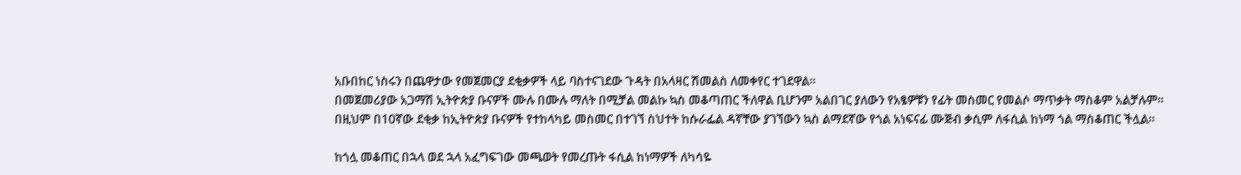አቡበከር ነስሩን በጨዋታው የመጀመርያ ደቂቃዎች ላይ ባስተናገደው ጉዳት በአላዛር ሽመልስ ለመቀየር ተገደዋል።
በመጀመሪያው አጋማሽ ኢትዮጵያ ቡናዎች ሙሉ በሙሉ ማለት በሚቻል መልኩ ኳስ መቆጣጠር ችለዋል ቢሆንም አልበገር ያለውን የአፄዎቹን የፊት መስመር የመልሶ ማጥቃት ማስቆም አልቻሉም፡፡
በዚህም በ10ኛው ደቂቃ ከኢትዮጵያ ቡናዎች የተከላካይ መስመር በተገኘ ስህተት ከሱራፌል ዳኛቸው ያገኘውን ኳስ ልማደኛው የጎል አነፍናፊ ሙጅብ ቃሲም ለፋሲል ከነማ ጎል ማስቆጠር ችሏል።

ከጎሏ መቆጠር በኋላ ወደ ኋላ አፈግፍገው መጫወት የመረጡት ፋሲል ከነማዎች ለካሳዬ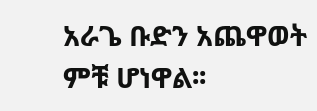አራጌ ቡድን አጨዋወት ምቹ ሆነዋል፡፡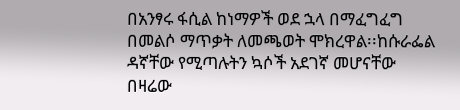በአንፃሩ ፋሲል ከነማዎች ወደ ኋላ በማፈግፈግ በመልሶ ማጥቃት ለመጫወት ሞክረዋል፡፡ከሱራፌል ዳኛቸው የሚጣሉትን ኳሶች አደገኛ መሆናቸው በዛሬው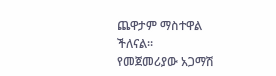ጨዋታም ማስተዋል ችለናል።
የመጀመሪያው አጋማሽ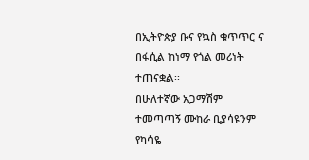በኢትዮጵያ ቡና የኳስ ቁጥጥር ና በፋሲል ከነማ የጎል መሪነት ተጠናቋል፡፡
በሁለተኛው አጋማሽም ተመጣጣኝ ሙከራ ቢያሳዩንም የካሳዬ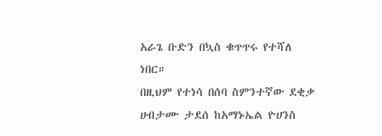አራጌ ቡድን በኳስ ቁጥጥሩ የተሻለ ነበር።
በዚህም የተነሳ በሰባ ስምንተኛው ደቂቃ ሀብታሙ ታደሰ ከአማኑኤል ዮሀንስ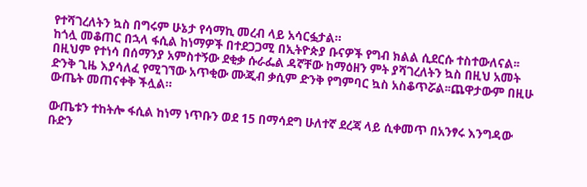የተሻገረለትን ኳስ በግሩም ሁኔታ የሳማኪ መረብ ላይ አሳርፏታል።
ከጎሏ መቆጠር በኋላ ፋሲል ከነማዎች በተደጋጋሚ በኢትዮጵያ ቡናዎች የግብ ክልል ሲደርሱ ተስተውለናል፡፡በዚህም የተነሳ በሰማንያ አምስተኝው ደቂቃ ሱራፌል ዳኛቸው ከማዕዘን ምት ያሻገረለትን ኳስ በዚህ አመት ድንቅ ጊዜ እያሳለፈ የሚገኘው አጥቂው ሙጂብ ቃሲም ድንቅ የግምባር ኳስ አስቆጥሯል፡፡ጨዋታውም በዚሁ ውጤት መጠናቀቅ ችሏል።

ውጤቱን ተከትሎ ፋሲል ከነማ ነጥቡን ወደ 15 በማሳደግ ሁለተኛ ደረጃ ላይ ሲቀመጥ በአንፃሩ እንግዳው ቡድን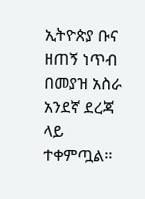ኢትዮጵያ ቡና ዘጠኝ ነጥብ በመያዝ አስራ አንደኛ ደረጃ ላይ ተቀምጧል፡፡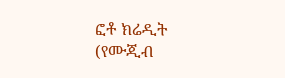ፎቶ ክሬዲት (የሙጂብ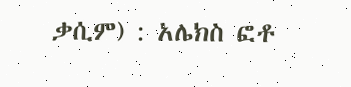ቃሲም) : አሌክስ ፎቶ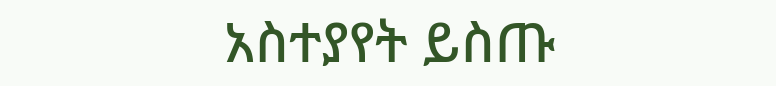አስተያየት ይስጡ